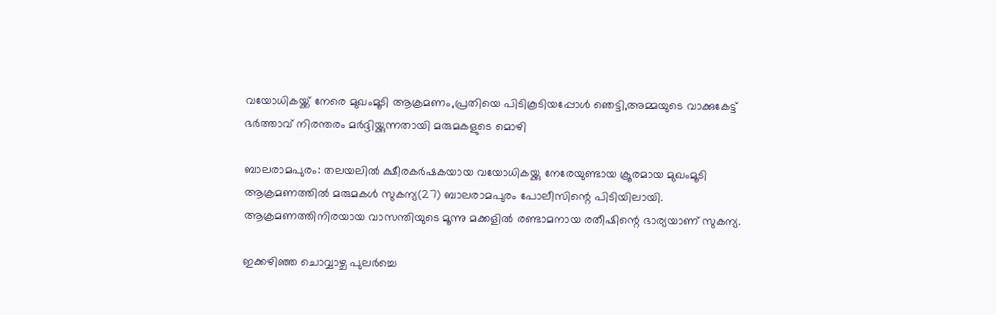വയോധികയ്ക്ക് നേരെ മുഖംമൂടി ആക്രമണം,പ്രതിയെ പിടികൂടിയപ്പോള്‍ ഞെട്ടി,അമ്മയുടെ വാക്കുകേട്ട്‌ ഭർത്താവ് നിരന്തരം മര്‍ദ്ദിയ്ക്കുന്നതായി മരുമകളുടെ മൊഴി

ബാലരാമപുരം: തലയലിൽ ക്ഷീരകർഷകയായ വയോധികയ്ക്കു നേരേയുണ്ടായ ക്രൂരമായ മുഖംമൂടി ആക്രമണത്തിൽ മരുമകൾ സുകന്യ(27) ബാലരാമപുരം പോലീസിന്റെ പിടിയിലായി. ആക്രമണത്തിനിരയായ വാസന്തിയുടെ മൂന്നു മക്കളിൽ രണ്ടാമനായ രതീഷിന്റെ ഭാര്യയാണ് സുകന്യ.

ഇക്കഴിഞ്ഞ ചൊവ്വാഴ്ച പുലർച്ചെ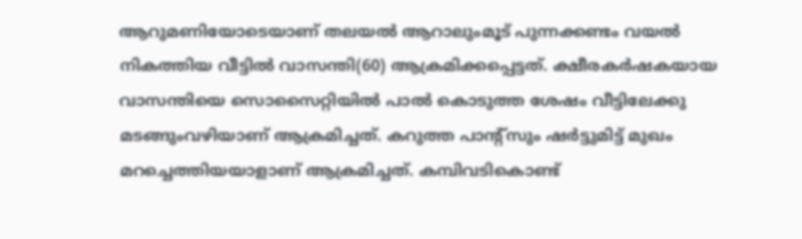ആറുമണിയോടെയാണ് തലയൽ ആറാലുംമൂട് പുന്നക്കണ്ടം വയൽ നികത്തിയ വീട്ടിൽ വാസന്തി(60) ആക്രമിക്കപ്പെട്ടത്. ക്ഷീരകർഷകയായ വാസന്തിയെ സൊസൈറ്റിയിൽ പാൽ കൊടുത്ത ശേഷം വീട്ടിലേക്കു മടങ്ങുംവഴിയാണ് ആക്രമിച്ചത്‌. കറുത്ത പാന്റ്‌സും ഷർട്ടുമിട്ട് മുഖം മറച്ചെത്തിയയാളാണ് ആക്രമിച്ചത്. കമ്പിവടികൊണ്ട്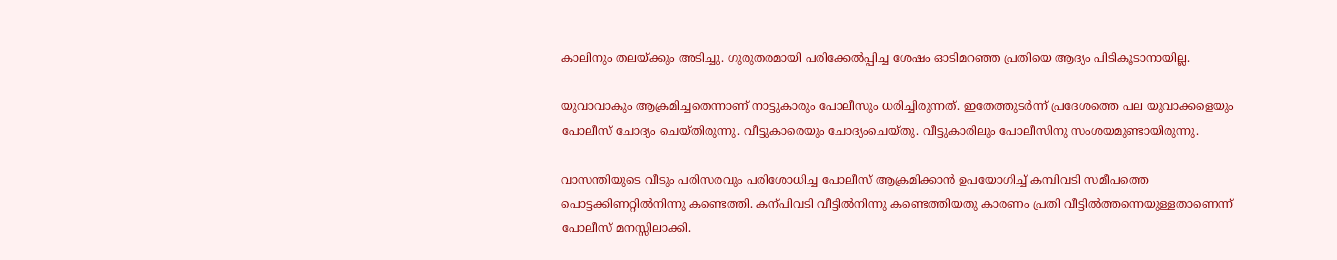കാലിനും തലയ്ക്കും അടിച്ചു. ഗുരുതരമായി പരിക്കേൽപ്പിച്ച ശേഷം ഓടിമറഞ്ഞ പ്രതിയെ ആദ്യം പിടികൂടാനായില്ല.

യുവാവാകും ആക്രമിച്ചതെന്നാണ് നാട്ടുകാരും പോലീസും ധരിച്ചിരുന്നത്. ഇതേത്തുടർന്ന് പ്രദേശത്തെ പല യുവാക്കളെയും പോലീസ് ചോദ്യം ചെയ്തിരുന്നു. വീട്ടുകാരെയും ചോദ്യംചെയ്തു. വീട്ടുകാരിലും പോലീസിനു സംശയമുണ്ടായിരുന്നു.

വാസന്തിയുടെ വീടും പരിസരവും പരിശോധിച്ച പോലീസ് ആക്രമിക്കാൻ ഉപയോഗിച്ച് കമ്പിവടി സമീപത്തെ പൊട്ടക്കിണറ്റിൽനിന്നു കണ്ടെത്തി. കന്പിവടി വീട്ടിൽനിന്നു കണ്ടെത്തിയതു കാരണം പ്രതി വീട്ടിൽത്തന്നെയുള്ളതാണെന്ന്‌ പോലീസ്‌ മനസ്സിലാക്കി.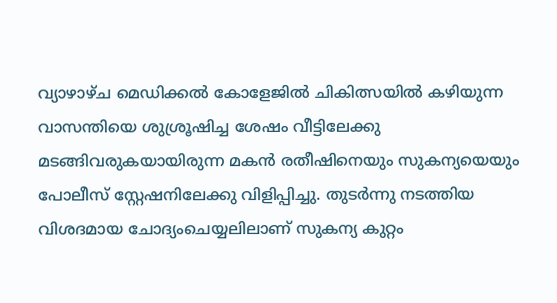വ്യാഴാഴ്ച മെഡിക്കൽ കോളേജിൽ ചികിത്സയിൽ കഴിയുന്ന വാസന്തിയെ ശുശ്രൂഷിച്ച ശേഷം വീട്ടിലേക്കു മടങ്ങിവരുകയായിരുന്ന മകൻ രതീഷിനെയും സുകന്യയെയും പോലീസ് സ്റ്റേഷനിലേക്കു വിളിപ്പിച്ചു. തുടർന്നു നടത്തിയ വിശദമായ ചോദ്യംചെയ്യലിലാണ് സുകന്യ കുറ്റം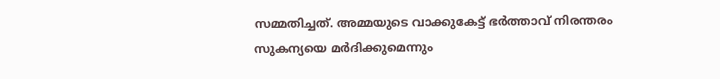സമ്മതിച്ചത്. അമ്മയുടെ വാക്കുകേട്ട്‌ ഭർത്താവ് നിരന്തരം സുകന്യയെ മർദിക്കുമെന്നും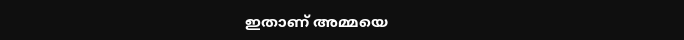ഇതാണ് അമ്മയെ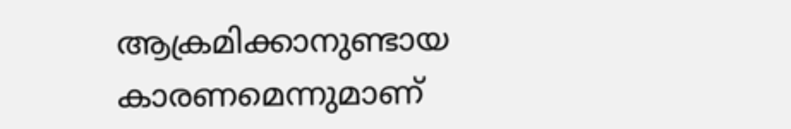ആക്രമിക്കാനുണ്ടായ കാരണമെന്നുമാണ്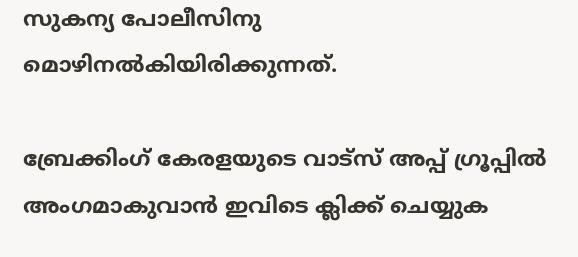സുകന്യ പോലീസിനു മൊഴിനൽകിയിരിക്കുന്നത്.

ബ്രേക്കിംഗ് കേരളയുടെ വാട്സ് അപ്പ് ഗ്രൂപ്പിൽ അംഗമാകുവാൻ ഇവിടെ ക്ലിക്ക് ചെയ്യുക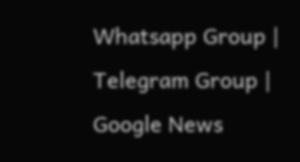Whatsapp Group | Telegram Group | Google News